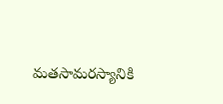మతసామరస్యానికి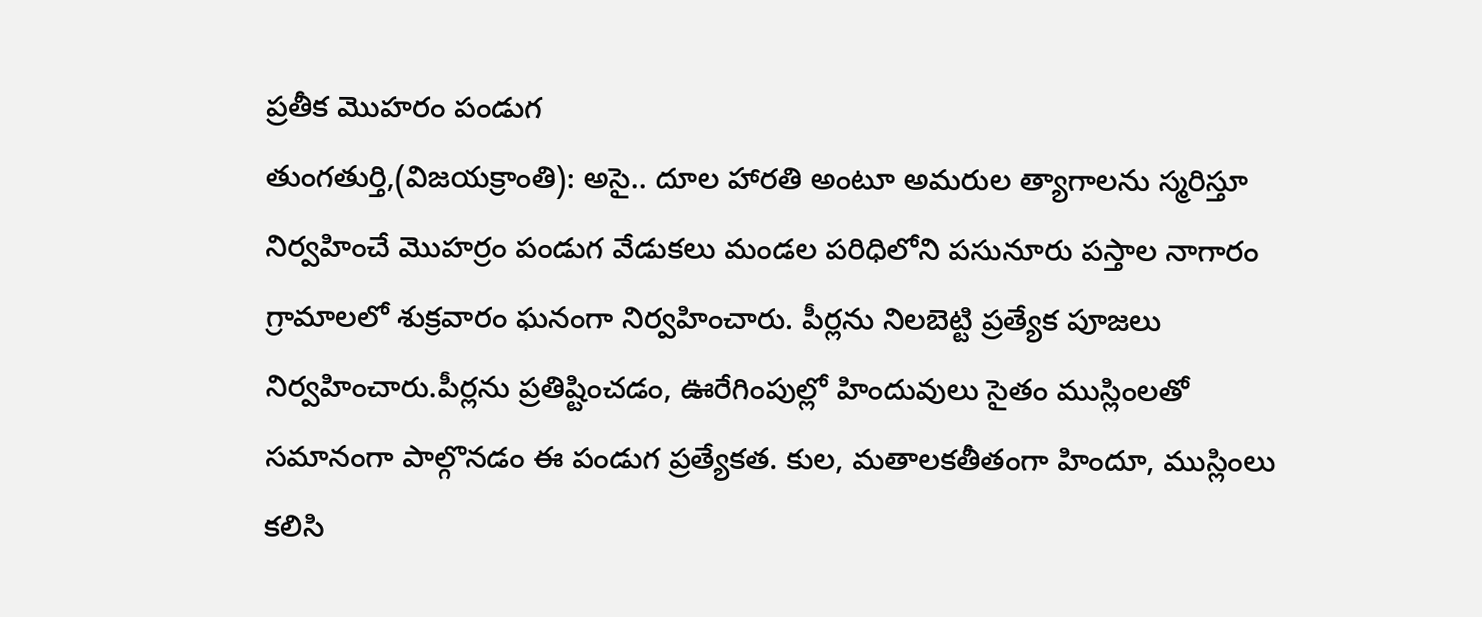ప్రతీక మొహరం పండుగ
తుంగతుర్తి,(విజయక్రాంతి): అసై.. దూల హారతి అంటూ అమరుల త్యాగాలను స్మరిస్తూ నిర్వహించే మొహర్రం పండుగ వేడుకలు మండల పరిధిలోని పసునూరు పస్తాల నాగారం గ్రామాలలో శుక్రవారం ఘనంగా నిర్వహించారు. పీర్లను నిలబెట్టి ప్రత్యేక పూజలు నిర్వహించారు.పీర్లను ప్రతిష్టించడం, ఊరేగింపుల్లో హిందువులు సైతం ముస్లింలతో సమానంగా పాల్గొనడం ఈ పండుగ ప్రత్యేకత. కుల, మతాలకతీతంగా హిందూ, ముస్లింలు కలిసి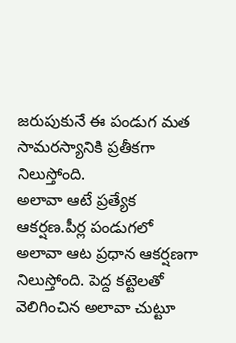జరుపుకునే ఈ పండుగ మత సామరస్యానికి ప్రతీకగా నిలుస్తోంది.
అలావా ఆటే ప్రత్యేక ఆకర్షణ.పీర్ల పండుగలో అలావా ఆట ప్రధాన ఆకర్షణగా నిలుస్తోంది. పెద్ద కట్టెలతో వెలిగించిన అలావా చుట్టూ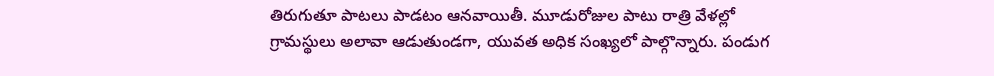తిరుగుతూ పాటలు పాడటం ఆనవాయితీ. మూడురోజుల పాటు రాత్రి వేళల్లో గ్రామస్థులు అలావా ఆడుతుండగా, యువత అధిక సంఖ్యలో పాల్గొన్నారు. పండుగ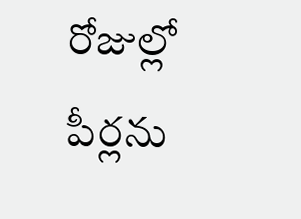రోజుల్లో పీర్లను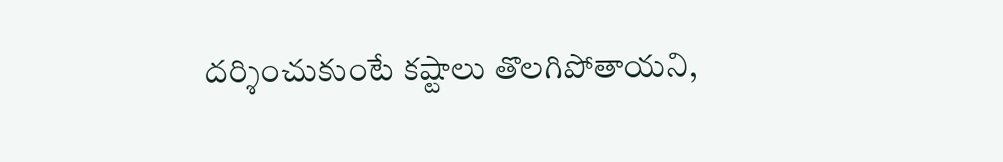దర్శించుకుంటే కష్టాలు తొలగిపోతాయని,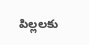పిల్లలకు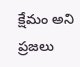క్షేమం అని ప్రజలు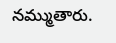నమ్ముతారు.